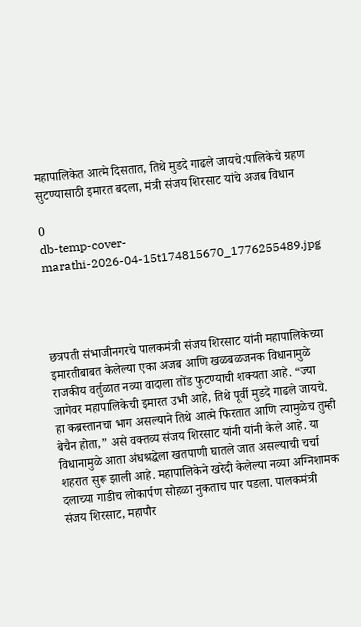महापालिकेत आत्मे दिसतात, तिथे मुडदे गाढले जायचे:पालिकेचे ग्रहण सुटण्यासाठी इमारत बदला, मंत्री संजय शिरसाट यांचे अजब विधान

0
db-temp-cover-marathi-2026-04-15t174815670_1776255489.jpg




छत्रपती संभाजीनगरचे पालकमंत्री संजय शिरसाट यांनी महापालिकेच्या इमारतीबाबत केलेल्या एका अजब आणि खळबळजनक विधानामुळे राजकीय वर्तुळात नव्या वादाला तोंड फुटण्याची शक्यता आहे. “ज्या जागेवर महापालिकेची इमारत उभी आहे, तिथे पूर्वी मुडदे गाढले जायचे. हा कब्रस्तानचा भाग असल्याने तिथे आत्मे फिरतात आणि त्यामुळेच तुम्ही बेचैन होता,” असे वक्तव्य संजय शिरसाट यांनी यांनी केले आहे. या विधानामुळे आता अंधश्रद्धेला खतपाणी घातले जात असल्याची चर्चा शहरात सुरू झाली आहे. महापालिकेने खरेदी केलेल्या नव्या अग्निशामक दलाच्या गाडीच लोकार्पण सोहळा नुकताच पार पडला. पालकमंत्री संजय शिरसाट, महापौर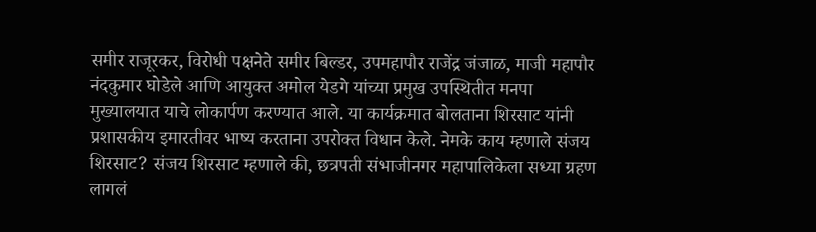समीर राजूरकर, विरोधी पक्षनेते समीर बिल्डर, उपमहापौर राजेंद्र जंजाळ, माजी महापौर नंदकुमार घोडेले आणि आयुक्त अमोल येडगे यांच्या प्रमुख उपस्थितीत मनपा मुख्यालयात याचे लोकार्पण करण्यात आले. या कार्यक्रमात बोलताना शिरसाट यांनी प्रशासकीय इमारतीवर भाष्य करताना उपरोक्त विधान केले. नेमके काय म्हणाले संजय शिरसाट? संजय शिरसाट म्हणाले की, छत्रपती संभाजीनगर महापालिकेला सध्या ग्रहण लागलं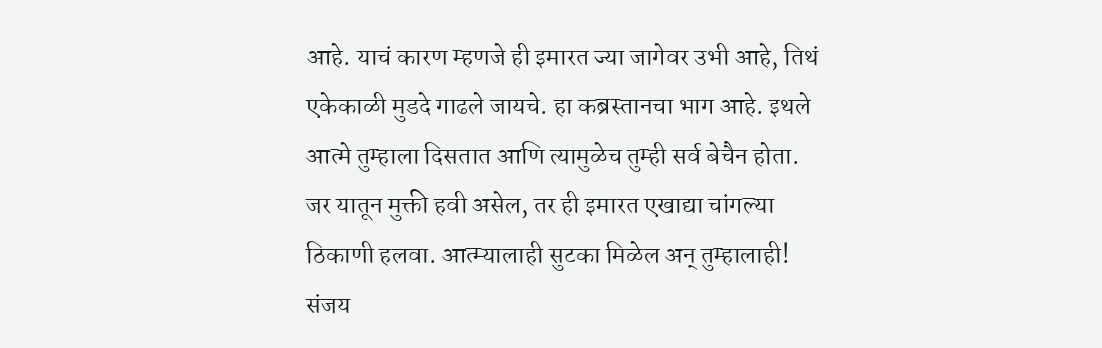आहे. याचं कारण म्हणजे ही इमारत ज्या जागेवर उभी आहे, तिथं एकेकाळी मुडदे गाढले जायचे. हा कब्रस्तानचा भाग आहे. इथले आत्मे तुम्हाला दिसतात आणि त्यामुळेच तुम्ही सर्व बेचैन होता. जर यातून मुक्ती हवी असेल, तर ही इमारत एखाद्या चांगल्या ठिकाणी हलवा. आत्म्यालाही सुटका मिळेल अन् तुम्हालाही! संजय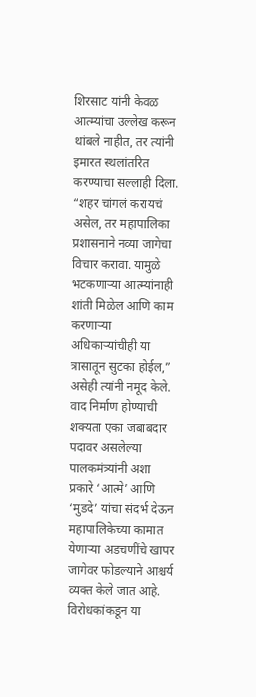शिरसाट यांनी केवळ आत्म्यांचा उल्लेख करून थांबले नाहीत, तर त्यांनी इमारत स्थलांतरित करण्याचा सल्लाही दिला. “शहर चांगलं करायचं असेल, तर महापालिका प्रशासनाने नव्या जागेचा विचार करावा. यामुळे भटकणाऱ्या आत्म्यांनाही शांती मिळेल आणि काम करणाऱ्या अधिकाऱ्यांचीही या त्रासातून सुटका होईल,” असेही त्यांनी नमूद केले. वाद निर्माण होण्याची शक्यता एका जबाबदार पदावर असलेल्या पालकमंत्र्यांनी अशा प्रकारे ‘आत्मे’ आणि ‘मुडदे’ यांचा संदर्भ देऊन महापालिकेच्या कामात येणाऱ्या अडचणींचे खापर जागेवर फोडल्याने आश्चर्य व्यक्त केले जात आहे. विरोधकांकडून या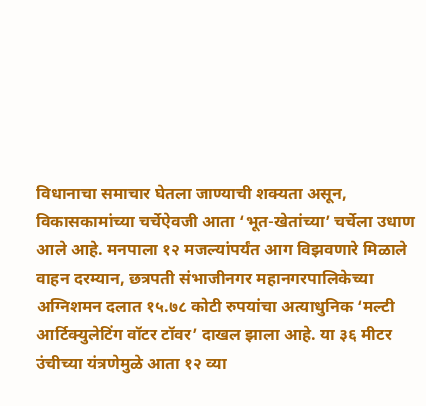विधानाचा समाचार घेतला जाण्याची शक्यता असून, विकासकामांच्या चर्चेऐवजी आता ‘भूत-खेतांच्या’ चर्चेला उधाण आले आहे. मनपाला १२ मजल्यांपर्यंत आग विझवणारे मिळाले वाहन दरम्यान, छत्रपती संभाजीनगर महानगरपालिकेच्या अग्निशमन दलात १५.७८ कोटी रुपयांचा अत्याधुनिक ‘मल्टी आर्टिक्युलेटिंग वॉटर टॉवर’ दाखल झाला आहे. या ३६ मीटर उंचीच्या यंत्रणेमुळे आता १२ व्या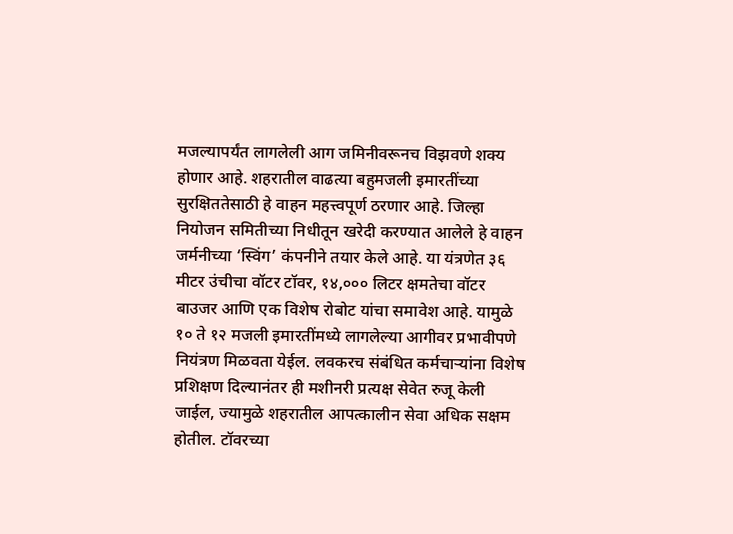मजल्यापर्यंत लागलेली आग जमिनीवरूनच विझवणे शक्य होणार आहे. शहरातील वाढत्या बहुमजली इमारतींच्या सुरक्षिततेसाठी हे वाहन महत्त्वपूर्ण ठरणार आहे. जिल्हा नियोजन समितीच्या निधीतून खरेदी करण्यात आलेले हे वाहन जर्मनीच्या ‘स्विंग’ कंपनीने तयार केले आहे. या यंत्रणेत ३६ मीटर उंचीचा वॉटर टॉवर, १४,००० लिटर क्षमतेचा वॉटर बाउजर आणि एक विशेष रोबोट यांचा समावेश आहे. यामुळे १० ते १२ मजली इमारतींमध्ये लागलेल्या आगीवर प्रभावीपणे नियंत्रण मिळवता येईल. लवकरच संबंधित कर्मचाऱ्यांना विशेष प्रशिक्षण दिल्यानंतर ही मशीनरी प्रत्यक्ष सेवेत रुजू केली जाईल, ज्यामुळे शहरातील आपत्कालीन सेवा अधिक सक्षम होतील. टॉवरच्या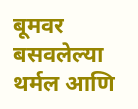बूमवर बसवलेल्या थर्मल आणि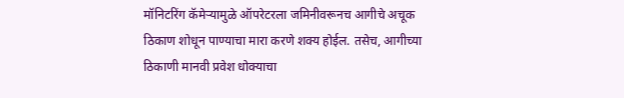मॉनिटरिंग कॅमेऱ्यामुळे ऑपरेटरला जमिनीवरूनच आगीचे अचूक ठिकाण शोधून पाण्याचा मारा करणे शक्य होईल. तसेच, आगीच्या ठिकाणी मानवी प्रवेश धोक्याचा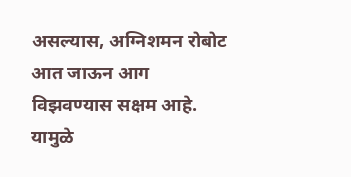असल्यास, अग्निशमन रोबोट आत जाऊन आग विझवण्यास सक्षम आहे. यामुळे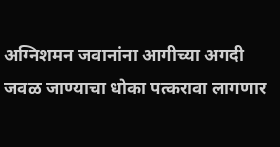अग्निशमन जवानांना आगीच्या अगदी जवळ जाण्याचा धोका पत्करावा लागणार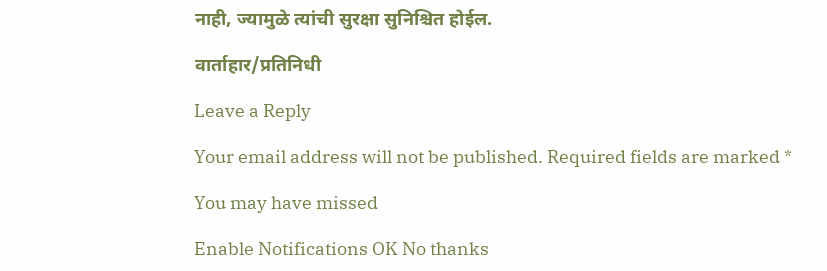नाही, ज्यामुळे त्यांची सुरक्षा सुनिश्चित होईल.

वार्ताहार/प्रतिनिधी

Leave a Reply

Your email address will not be published. Required fields are marked *

You may have missed

Enable Notifications OK No thanks